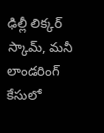ఢిల్లీ లిక్కర్ స్కామ్, మనీ లాండరింగ్ కేసులో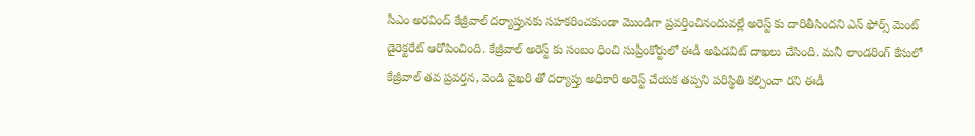సీఎం అరవింద్ కేజ్రీవాల్ దర్యాప్తునకు సహకరించకుండా మొండిగా ప్రవర్తించినందువల్లే అరెస్ట్ కు దారితీసిందని ఎన్ ఫోర్స్ మెంట్ డైరెక్టరేట్ ఆరోపించింది. కేజ్రీవాల్ అరెస్ట్ కు సంబం ధించి సుప్రీంకోర్టులో ఈడీ అఫిడవిట్ దాఖలు చేసింది. మనీ లాండరింగ్ కేసులో కేజ్రీవాల్ తవ ప్రవర్తన, వెండి వైఖరి తో దర్యాప్తు అధికారి అరెస్ట్ చేయక తప్పని పరిస్థితి కల్పించా రని ఈడీ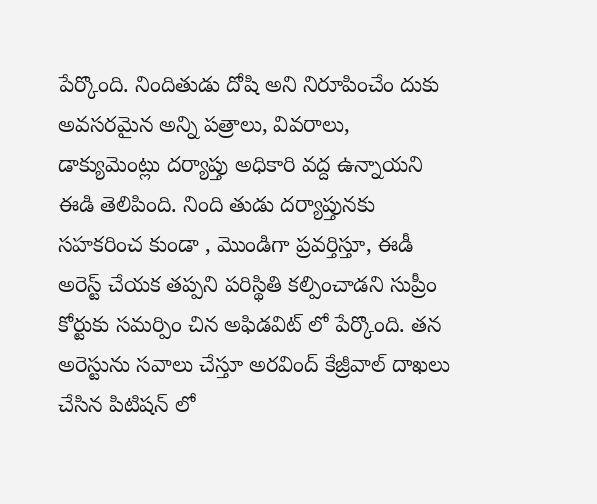పేర్కొంది. నిందితుడు దోషి అని నిరూపించేం దుకు అవసరమైన అన్ని పత్రాలు, వివరాలు, డాక్యుమెంట్లు దర్యాప్తు అధికారి వద్ద ఉన్నాయని ఈడి తెలిపింది. నింది తుడు దర్యాప్తునకు సహకరించ కుండా , మొండిగా ప్రవర్తిస్తూ, ఈడీ అరెస్ట్ చేయక తప్పని పరిస్థితి కల్పించాడని సుప్రీం కోర్టుకు సమర్పిం చిన అఫిడవిట్ లో పేర్కొంది. తన అరెస్టును సవాలు చేస్తూ అరవింద్ కేజ్రీవాల్ దాఖలు చేసిన పిటిషన్ లో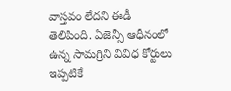వాస్తవం లేదని ఈడీ తెలిపింది. ఏజెన్సీ ఆధీనంలో ఉన్న సామగ్రిని వివిధ కోర్టులు ఇప్పటికే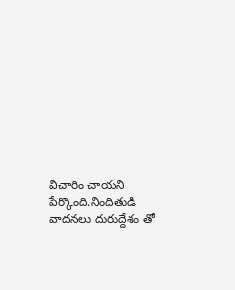విచారిం చాయని పేర్కొంది.నిందితుడి వాదనలు దురుద్దేశం తో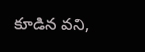కూడిన వని,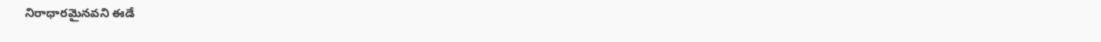నిరాధారమైనవని ఈడే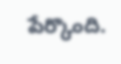పేర్కొంది.